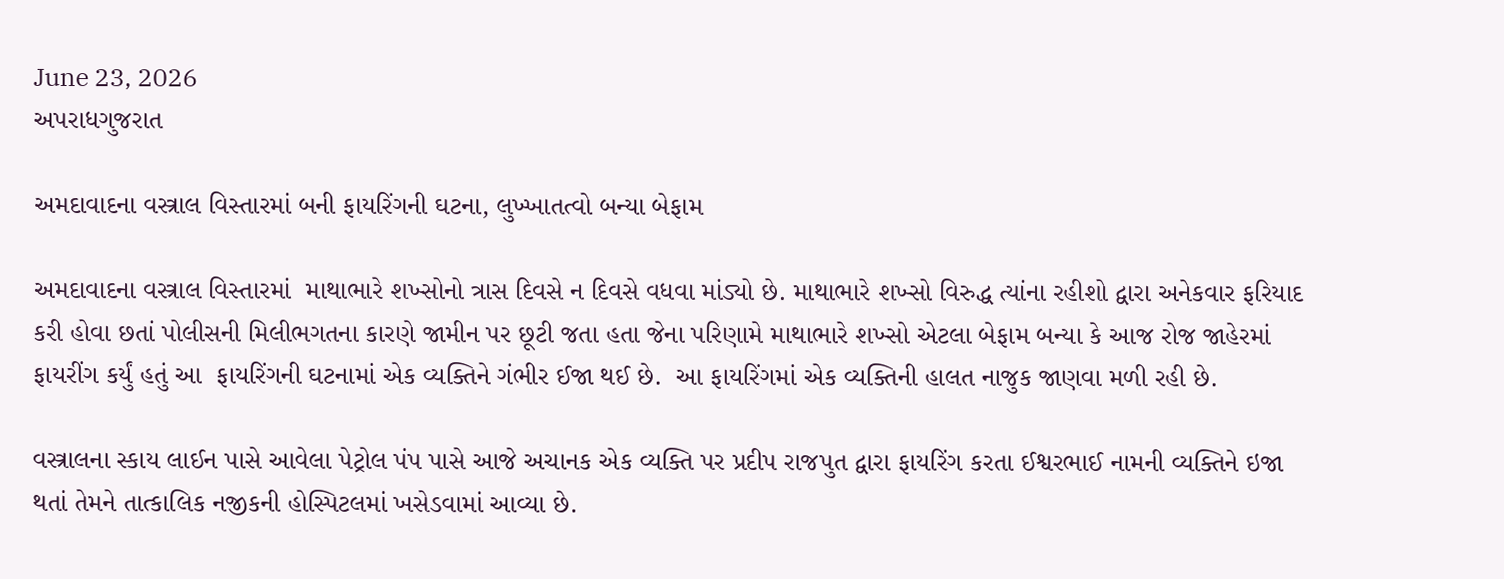June 23, 2026
અપરાધગુજરાત

અમદાવાદના વસ્ત્રાલ વિસ્તારમાં બની ફાયરિંગની ઘટના, લુખ્ખાતત્વો બન્યા બેફામ

અમદાવાદના વસ્ત્રાલ વિસ્તારમાં  માથાભારે શખ્સોનો ત્રાસ દિવસે ન દિવસે વધવા માંડ્યો છે. માથાભારે શખ્સો વિરુદ્ધ ત્યાંના રહીશો દ્વારા અનેકવાર ફરિયાદ કરી હોવા છતાં પોલીસની મિલીભગતના કારણે જામીન પર છૂટી જતા હતા જેના પરિણામે માથાભારે શખ્સો એટલા બેફામ બન્યા કે આજ રોજ જાહેરમાં ફાયરીંગ કર્યું હતું આ  ફાયરિંગની ઘટનામાં એક વ્યક્તિને ગંભીર ઈજા થઈ છે.  આ ફાયરિંગમાં એક વ્યક્તિની હાલત નાજુક જાણવા મળી રહી છે.

વસ્ત્રાલના સ્કાય લાઈન પાસે આવેલા પેટ્રોલ પંપ પાસે આજે અચાનક એક વ્યક્તિ પર પ્રદીપ રાજપુત દ્વારા ફાયરિંગ કરતા ઈશ્વરભાઈ નામની વ્યક્તિને ઇજા થતાં તેમને તાત્કાલિક નજીકની હોસ્પિટલમાં ખસેડવામાં આવ્યા છે.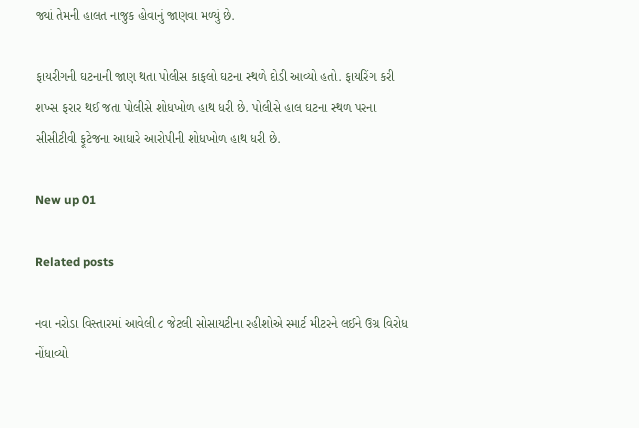જ્યાં તેમની હાલત નાજુક હોવાનું જાણવા મળ્યું છે.

ફાયરીગની ઘટનાની જાણ થતા પોલીસ કાફલો ઘટના સ્થળે દોડી આવ્યો હતો. ફાયરિંગ કરી શખ્સ ફરાર થઈ જતા પોલીસે શોધખોળ હાથ ધરી છે. પોલીસે હાલ ઘટના સ્થળ પરના સીસીટીવી ફૂટેજના આધારે આરોપીની શોધખોળ હાથ ધરી છે.

New up 01

Related posts

નવા નરોડા વિસ્તારમાં આવેલી ૮ જેટલી સોસાયટીના રહીશોએ સ્માર્ટ મીટરને લઈને ઉગ્ર વિરોધ નોંધાવ્યો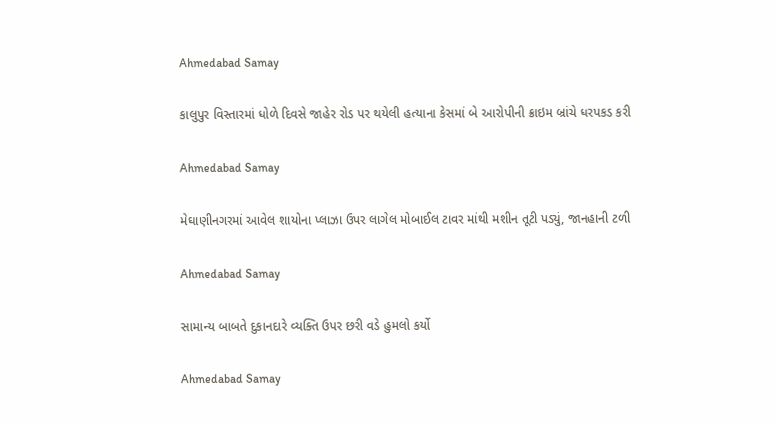Ahmedabad Samay

કાલુપુર વિસ્તારમાં ધોળે દિવસે જાહેર રોડ પર થયેલી હત્યાના કેસમાં બે આરોપીની ક્રાઇમ બ્રાંચે ધરપકડ કરી

Ahmedabad Samay

મેઘાણીનગરમાં આવેલ શાયોના પ્લાઝા ઉપર લાગેલ મોબાઈલ ટાવર માંથી મશીન તૂટી પડ્યું, જાનહાની ટળી

Ahmedabad Samay

સામાન્ય બાબતે દુકાનદારે વ્યક્તિ ઉપર છરી વડે હુમલો કર્યો

Ahmedabad Samay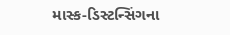માસ્ક-ડિસ્ટન્સિંગના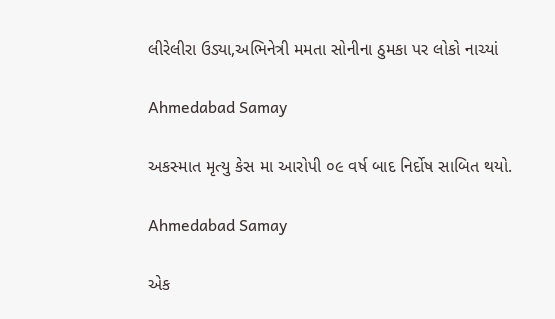લીરેલીરા ઉડ્યા,અભિનેત્રી મમતા સોનીના ઠુમકા પર લોકો નાચ્યાં

Ahmedabad Samay

અકસ્માત મૃત્યુ કેસ મા આરોપી ૦૯ વર્ષ બાદ નિર્દોષ સાબિત થયો.

Ahmedabad Samay

એક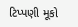ટિપ્પણી મૂકો